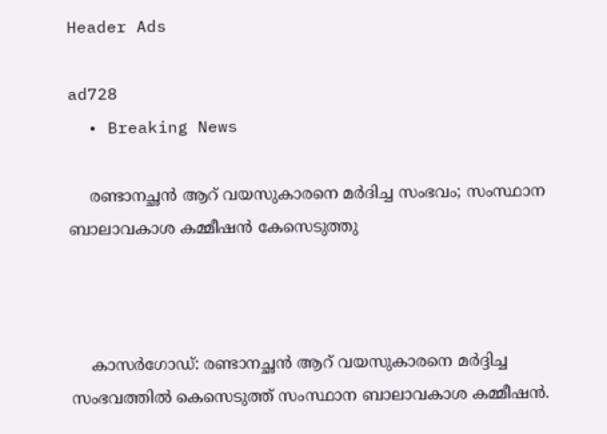Header Ads

ad728
  • Breaking News

    രണ്ടാനച്ഛൻ ആറ് വയസുകാരനെ മർദിച്ച സംഭവം; സംസ്ഥാന ബാലാവകാശ കമ്മീഷൻ കേസെടുത്തു



    കാസർഗോഡ്: രണ്ടാനച്ഛൻ ആറ് വയസുകാരനെ മർദ്ദിച്ച സംഭവത്തിൽ കെസെടുത്ത് സംസ്ഥാന ബാലാവകാശ കമ്മീഷൻ.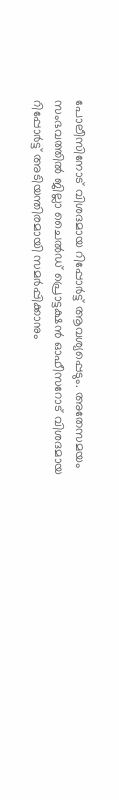പോലീസിനോട് വിശദമായ റിപ്പോർട്ട് ആവശ്യപ്പെടും. അതേസമയം സംഭവത്തിൽ ജില്ലാ ചൈൽഡ് പ്രൊട്ടക്ഷൻ ഓഫീസറോട് വിശദമായ റിപ്പോർട്ട് അടിയന്തിരമായി സമർപ്പിക്കാനും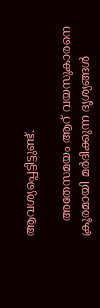ആവശ്യപ്പെട്ടിട്ടുണ്ട്.

    അതേസമയം ആറ് വയസുകാരനെ ക്രൂരമായി മർദിക്കുന്ന ദൃശ്യങ്ങൾ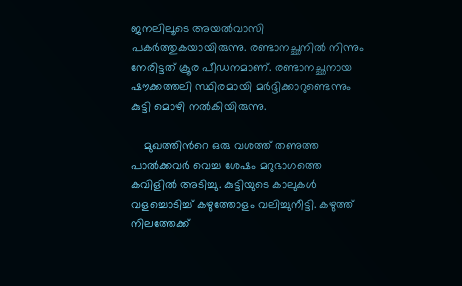ജനലിലൂടെ അയൽവാസി പകർത്തുകയായിരുന്നു. രണ്ടാനച്ഛനിൽ നിന്നും നേരിട്ടത് ക്രൂര പീഡനമാണ്. രണ്ടാനച്ഛനായ ഷൗക്കത്തലി സ്ഥിരമായി മർദ്ദിക്കാറുണ്ടെന്നും കുട്ടി മൊഴി നൽകിയിരുന്നു.

    മുഖത്തിന്‍റെ ഒരു വശത്ത് തണുത്ത പാൽക്കവർ വെച്ച ശേഷം മറുഭാഗത്തെ കവിളിൽ അടിച്ചു. കുട്ടിയുടെ കാലുകൾ വളച്ചൊടിച്ച് കഴുത്തോളം വലിച്ചുനീട്ടി. കഴുത്ത് നിലത്തേക്ക്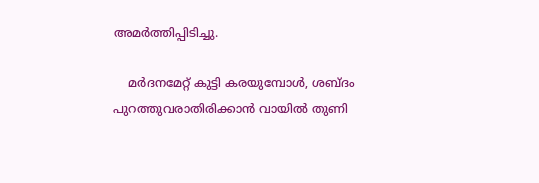അമർത്തിപ്പിടിച്ചു.

    മർദനമേറ്റ് കുട്ടി കരയുമ്പോൾ, ശബ്ദം പുറത്തുവരാതിരിക്കാൻ വായിൽ തുണി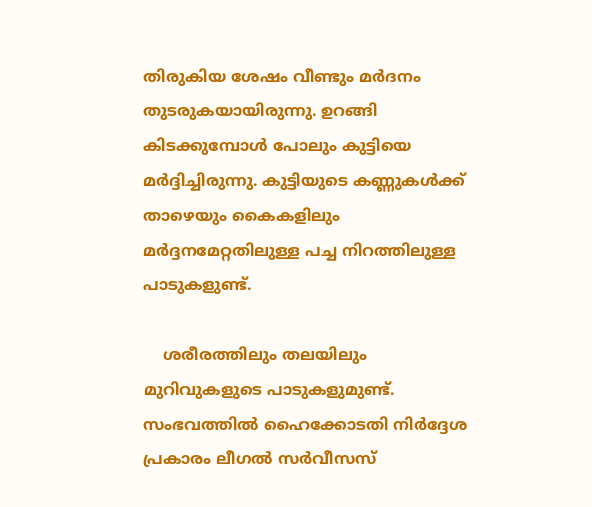തിരുകിയ ശേഷം വീണ്ടും മർദനം തുടരുകയായിരുന്നു. ഉറങ്ങി കിടക്കുമ്പോൾ പോലും കുട്ടിയെ മർദ്ദിച്ചിരുന്നു. കുട്ടിയുടെ കണ്ണുകൾക്ക് താഴെയും കൈകളിലും മർദ്ദനമേറ്റതിലുള്ള പച്ച നിറത്തിലുള്ള പാടുകളുണ്ട്.

    ശരീരത്തിലും തലയിലും മുറിവുകളുടെ പാടുകളുമുണ്ട്. സംഭവത്തിൽ ഹൈക്കോടതി നിർദ്ദേശ പ്രകാരം ലീഗൽ സർവീസസ്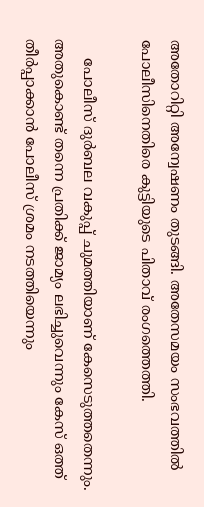അതോറിറ്റി അന്വേഷണം തുടങ്ങി. അതേസമയം സംഭവത്തിൽ പോലീസിനെതിരെ കുട്ടിയുടെ പിതാവ് രംഗത്തെത്തി.

    പോലീസ് ദുർബല വകുപ്പ് ചുമത്തിയാണ് കേസെടുത്തതെന്നും. അതുകൊണ്ട് തന്നെ പ്രതിക്ക് ജാമ്യം ലഭിച്ചുവെന്നും കേസ് ഒത്ത് തീർപ്പാക്കാൻ പോലീസ് ശ്രമം നടത്തിയെന്നും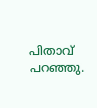പിതാവ് പറഞ്ഞു.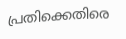പ്രതിക്കെതിരെ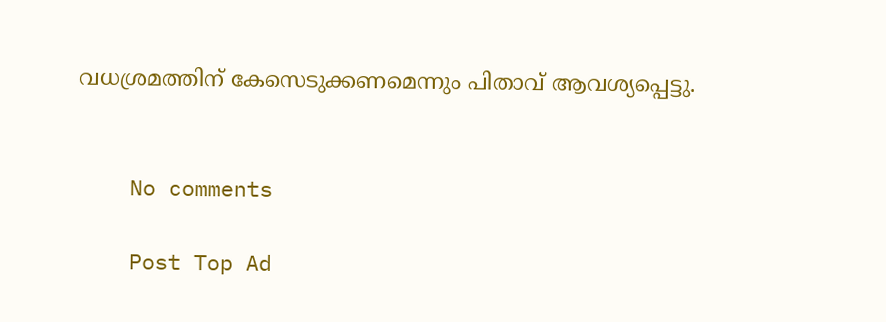വധശ്രമത്തിന് കേസെടുക്കണമെന്നും പിതാവ് ആവശ്യപ്പെട്ടു.


    No comments

    Post Top Ad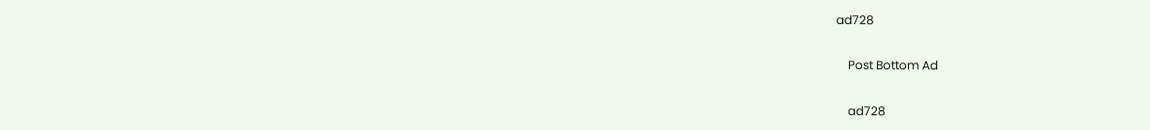ad728

    Post Bottom Ad

    ad728